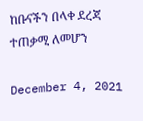ከቡናችን በላቀ ደረጃ ተጠቃሚ ለመሆን

December 4, 2021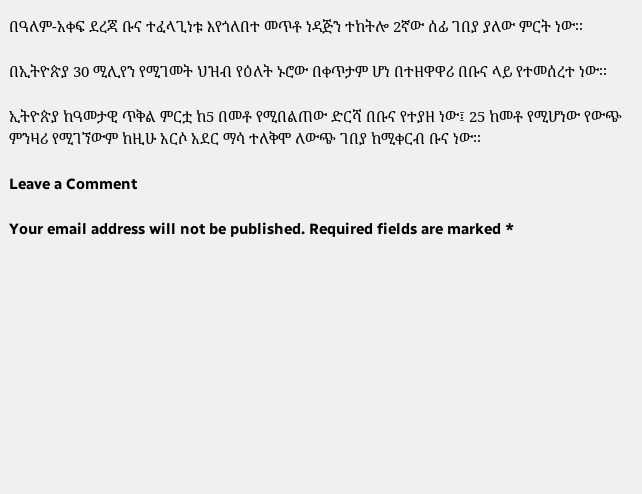በዓለም-አቀፍ ደረጃ ቡና ተፈላጊነቱ እየጎለበተ መጥቶ ነዳጅን ተከትሎ 2ኛው ሰፊ ገበያ ያለው ምርት ነው፡፡

በኢትዮጵያ 30 ሚሊየን የሚገመት ህዝብ የዕለት ኑሮው በቀጥታም ሆነ በተዘዋዋሪ በቡና ላይ የተመሰረተ ነው፡፡

ኢትዮጵያ ከዓመታዊ ጥቅል ምርቷ ከ5 በመቶ የሚበልጠው ድርሻ በቡና የተያዘ ነው፤ 25 ከመቶ የሚሆነው የውጭ ምንዛሪ የሚገኘውም ከዚሁ አርሶ አደር ማሳ ተለቅሞ ለውጭ ገበያ ከሚቀርብ ቡና ነው፡፡

Leave a Comment

Your email address will not be published. Required fields are marked *